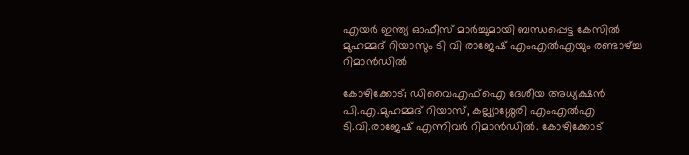എയര്‍ ഇന്ത്യ ഓഫീസ് മാര്‍ച്ചുമായി ബന്ധപ്പെട്ട കേസില്‍ മുഹമ്മദ് റിയാസും ടി വി രാജേഷ് എംഎല്‍എയും രണ്ടാഴ്‌ച്ച റിമാന്‍ഡില്‍

കോഴിക്കോട്; ഡിവൈഎഫ്ഐ ദേശീയ അധ്യക്ഷൻ പി.എ.മുഹമ്മദ് റിയാസ്, കല്ല്യാശ്ശേരി എംഎൽഎ ടി.വി.രാജേഷ് എന്നിവർ റിമാൻഡിൽ. കോഴിക്കോട്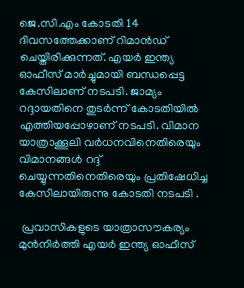ജെ.സി.എം കോടതി 14 ദിവസത്തേക്കാണ് റിമാന്‍ഡ് ചെയ്തിരിക്കുന്നത്. എയർ ഇന്ത്യ ഓഫീസ് മാർച്ചുമായി ബന്ധപ്പെട്ട കേസിലാണ് നടപടി. ജാമ്യം റദ്ദായതിനെ തുടർന്ന് കോടതിയിൽ എത്തിയപ്പോഴാണ് നടപടി. വിമാന യാത്രാക്കൂലി വര്‍ധനവിനെതിരെയും വിമാനങ്ങള്‍ റദ്ദ് ചെയ്യുന്നതിനെതിരെയും പ്രതിഷേധിച്ച കേസിലായിരുന്നു കോടതി നടപടി .

 പ്രവാസികളുടെ യാത്രാസൗകര്യം മുന്‍നിര്‍ത്തി എയര്‍ ഇന്ത്യ ഓഫീസ്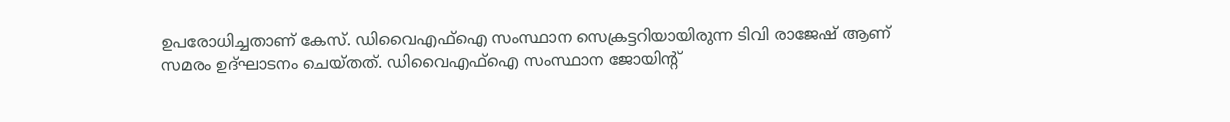ഉപരോധിച്ചതാണ് കേസ്. ഡിവൈഎഫ്‌ഐ സംസ്ഥാന സെക്രട്ടറിയായിരുന്ന ടിവി രാജേഷ് ആണ് സമരം ഉദ്ഘാടനം ചെയ്തത്. ഡിവൈഎഫ്‌ഐ സംസ്ഥാന ജോയിന്റ്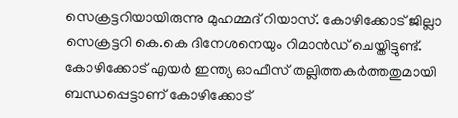സെക്രട്ടറിയായിരുന്നു മുഹമ്മദ് റിയാസ്. കോഴിക്കോട് ജില്ലാ സെക്രട്ടറി കെ.കെ ദിനേശനെയും റിമാന്‍ഡ് ചെയ്തിട്ടുണ്ട്. കോഴിക്കോട് എയര്‍ ഇന്ത്യ ഓഫീസ് തല്ലിത്തകര്‍ത്തതുമായി ബന്ധപ്പെട്ടാണ് കോഴിക്കോട്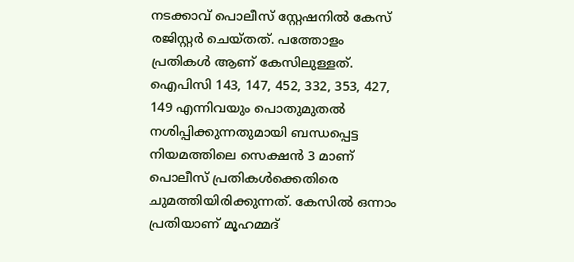നടക്കാവ് പൊലീസ് സ്റ്റേഷനില്‍ കേസ് രജിസ്റ്റര്‍ ചെയ്തത്. പത്തോളം പ്രതികള്‍ ആണ് കേസിലുള്ളത്. ഐപിസി 143, 147, 452, 332, 353, 427, 149 എന്നിവയും പൊതുമുതല്‍ നശിപ്പിക്കുന്നതുമായി ബന്ധപ്പെട്ട നിയമത്തിലെ സെക്ഷന്‍ 3 മാണ് പൊലീസ് പ്രതികള്‍ക്കെതിരെ ചുമത്തിയിരിക്കുന്നത്. കേസില്‍ ഒന്നാം പ്രതിയാണ് മൂഹമ്മദ്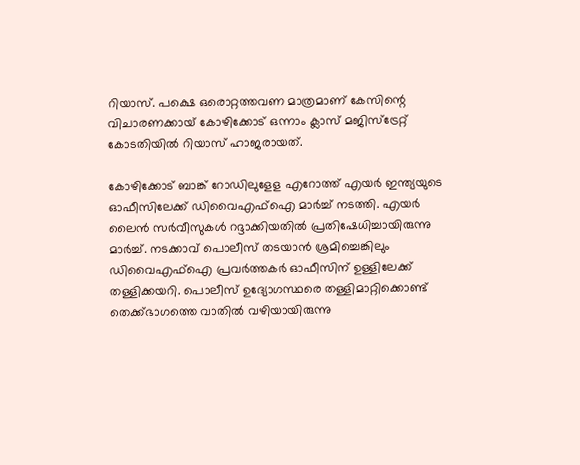റിയാസ്. പക്ഷെ ഒരൊറ്റത്തവണ മാത്രമാണ് കേസിന്റെ വിചാരണക്കായ് കോഴിക്കോട് ഒന്നാം ക്ലാസ് മജിസ്‌ട്രേറ്റ് കോടതിയില്‍ റിയാസ് ഹാജരായത്.

കോഴിക്കോട് ബാങ്ക് റോഡിലുളേള എറോത്ത് എയര്‍ ഇന്ത്യയുടെ ഓഫീസിലേക്ക് ഡിവൈഎഫ്‌ഐ മാർച്ച് നടത്തി. എയര്‍ ലൈന്‍ സര്‍വീസുകള്‍ റദ്ദാക്കിയതില്‍ പ്രതിഷേധിച്ചായിരുന്നു മാര്‍ച്ച്‌. നടക്കാവ് പൊലീസ് തടയാന്‍ ശ്രമിച്ചെങ്കിലും ഡിവൈഎഫ്‌ഐ പ്രവര്‍ത്തകര്‍ ഓഫീസിന് ഉള്ളിലേക്ക് തള്ളിക്കയറി. പൊലീസ് ഉദ്യോഗസ്ഥരെ തള്ളിമാറ്റിക്കൊണ്ട് തെക്ക്ഭാഗത്തെ വാതില്‍ വഴിയായിരുന്നു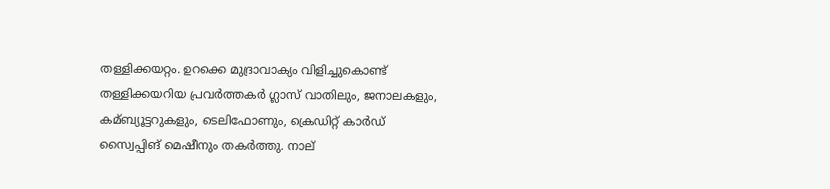തള്ളിക്കയറ്റം. ഉറക്കെ മുദ്രാവാക്യം വിളിച്ചുകൊണ്ട് തള്ളിക്കയറിയ പ്രവര്‍ത്തകര്‍ ഗ്ലാസ് വാതിലും, ജനാലകളും, കമ്ബ്യൂട്ടറുകളും, ടെലിഫോണും, ക്രെഡിറ്റ് കാര്‍ഡ് സ്വൈപ്പിങ് മെഷീനും തകര്‍ത്തു. നാല്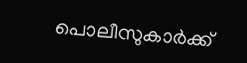പൊലീസുകാര്‍ക്ക്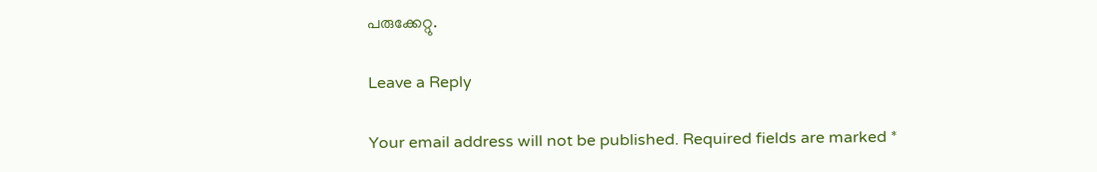പരുക്കേറ്റു.

Leave a Reply

Your email address will not be published. Required fields are marked *